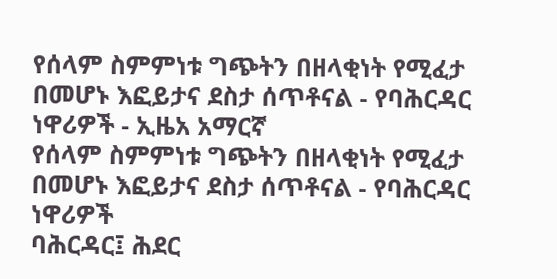የሰላም ስምምነቱ ግጭትን በዘላቂነት የሚፈታ በመሆኑ እፎይታና ደስታ ሰጥቶናል - የባሕርዳር ነዋሪዎች - ኢዜአ አማርኛ
የሰላም ስምምነቱ ግጭትን በዘላቂነት የሚፈታ በመሆኑ እፎይታና ደስታ ሰጥቶናል - የባሕርዳር ነዋሪዎች
ባሕርዳር፤ ሕደር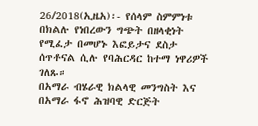26/2018(ኢዜአ)፡- የሰላም ስምምነቱ በክልሉ የነበረውን ግጭት በዘላቂነት የሚፈታ በመሆኑ እፎይታና ደስታ ሰጥቶናል ሲሉ የባሕርዳር ከተማ ነዋሪዎች ገለጹ።
በአማራ ብሄራዊ ክልላዊ መንግስት እና በአማራ ፋኖ ሕዝባዊ ድርጅት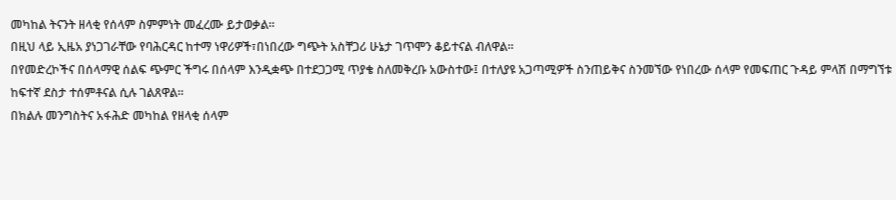መካከል ትናንት ዘላቂ የሰላም ስምምነት መፈረሙ ይታወቃል።
በዚህ ላይ ኢዜአ ያነጋገራቸው የባሕርዳር ከተማ ነዋሪዎች፣በነበረው ግጭት አስቸጋሪ ሁኔታ ገጥሞን ቆይተናል ብለዋል።
በየመድረኮችና በሰላማዊ ሰልፍ ጭምር ችግሩ በሰላም እንዲቋጭ በተደጋጋሚ ጥያቄ ስለመቅረቡ አውስተው፤ በተለያዩ አጋጣሚዎች ስንጠይቅና ስንመኘው የነበረው ሰላም የመፍጠር ጉዳይ ምላሽ በማግኘቱ ከፍተኛ ደስታ ተሰምቶናል ሲሉ ገልጸዋል።
በክልሉ መንግስትና አፋሕድ መካከል የዘላቂ ሰላም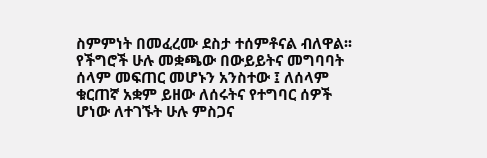ስምምነት በመፈረሙ ደስታ ተሰምቶናል ብለዋል፡፡
የችግሮች ሁሉ መቋጫው በውይይትና መግባባት ሰላም መፍጠር መሆኑን አንስተው ፤ ለሰላም ቁርጠኛ አቋም ይዘው ለሰሩትና የተግባር ሰዎች ሆነው ለተገኙት ሁሉ ምስጋና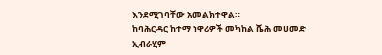እንደሚገባቸው አመልክተዋል።
ከባሕርዳር ከተማ ነዋሪዎች መካከል ሼሕ መሀመድ ኢብራሂም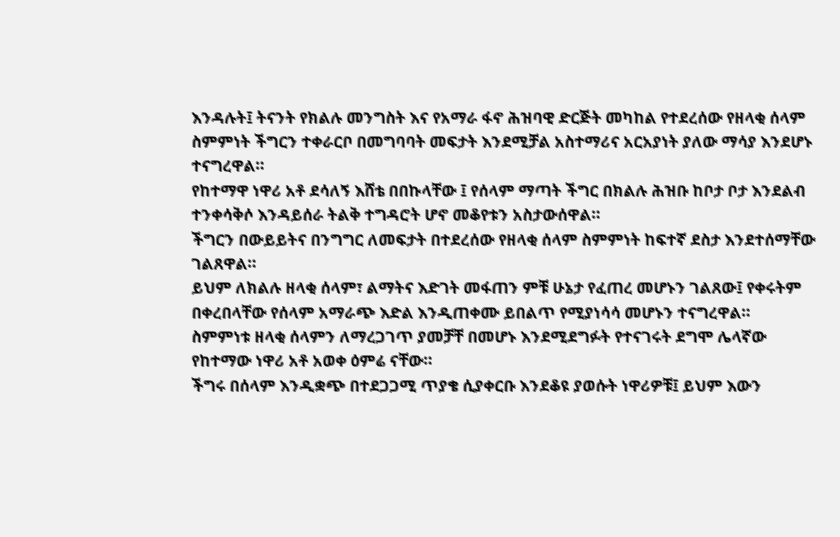እንዳሉት፤ ትናንት የክልሉ መንግስት እና የአማራ ፋኖ ሕዝባዊ ድርጅት መካከል የተደረሰው የዘላቂ ሰላም ስምምነት ችግርን ተቀራርቦ በመግባባት መፍታት እንደሚቻል አስተማሪና አርአያነት ያለው ማሳያ እንደሆኑ ተናግረዋል።
የከተማዋ ነዋሪ አቶ ደሳለኝ እሸቴ በበኩላቸው ፤ የሰላም ማጣት ችግር በክልሉ ሕዝቡ ከቦታ ቦታ እንደልብ ተንቀሳቅሶ እንዳይሰራ ትልቅ ተግዳሮት ሆኖ መቆየቱን አስታውሰዋል።
ችግርን በውይይትና በንግግር ለመፍታት በተደረሰው የዘላቂ ሰላም ስምምነት ከፍተኛ ደስታ እንደተሰማቸው ገልጸዋል።
ይህም ለክልሉ ዘላቂ ሰላም፣ ልማትና እድገት መፋጠን ምቹ ሁኔታ የፈጠረ መሆኑን ገልጸው፤ የቀሩትም በቀረበላቸው የሰላም አማራጭ እድል እንዲጠቀሙ ይበልጥ የሚያነሳሳ መሆኑን ተናግረዋል።
ስምምነቱ ዘላቂ ሰላምን ለማረጋገጥ ያመቻቸ በመሆኑ እንደሚደግፉት የተናገሩት ደግሞ ሌላኛው የከተማው ነዋሪ አቶ አወቀ ዕምሬ ናቸው።
ችግሩ በሰላም እንዲቋጭ በተደጋጋሚ ጥያቄ ሲያቀርቡ እንደቆዩ ያወሱት ነዋሪዎቹ፤ ይህም እውን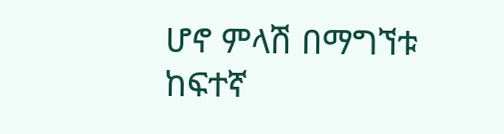ሆኖ ምላሽ በማግኘቱ ከፍተኛ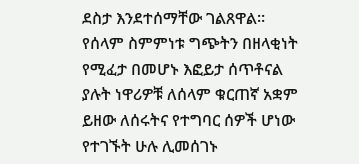ደስታ እንደተሰማቸው ገልጸዋል።
የሰላም ስምምነቱ ግጭትን በዘላቂነት የሚፈታ በመሆኑ እፎይታ ሰጥቶናል ያሉት ነዋሪዎቹ ለሰላም ቁርጠኛ አቋም ይዘው ለሰሩትና የተግባር ሰዎች ሆነው የተገኙት ሁሉ ሊመሰገኑ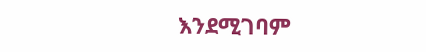እንደሚገባም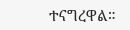ተናግረዋል።